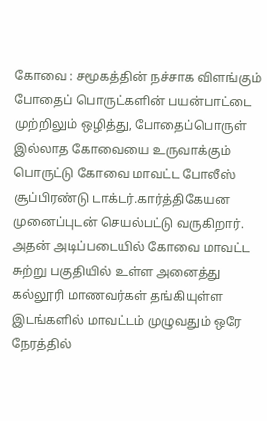கோவை : சமூகத்தின் நச்சாக விளங்கும் போதைப் பொருட்களின் பயன்பாட்டை முற்றிலும் ஒழித்து, போதைப்பொருள் இல்லாத கோவையை உருவாக்கும் பொருட்டு கோவை மாவட்ட போலீஸ் சூப்பிரண்டு டாக்டர்.கார்த்திகேயன முனைப்புடன் செயல்பட்டு வருகிறார். அதன் அடிப்படையில் கோவை மாவட்ட சுற்று பகுதியில் உள்ள அனைத்து கல்லூரி மாணவர்கள் தங்கியுள்ள இடங்களில் மாவட்டம் முழுவதும் ஒரே நேரத்தில்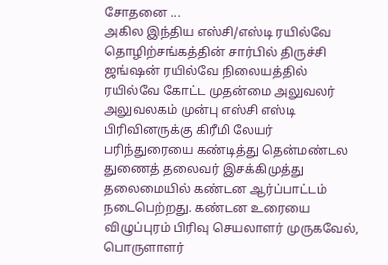சோதனை ...
அகில இந்திய எஸ்சி/எஸ்டி ரயில்வே தொழிற்சங்கத்தின் சார்பில் திருச்சி ஜங்ஷன் ரயில்வே நிலையத்தில் ரயில்வே கோட்ட முதன்மை அலுவலர் அலுவலகம் முன்பு எஸ்சி எஸ்டி பிரிவினருக்கு கிரீமி லேயர் பரிந்துரையை கண்டித்து தென்மண்டல துணைத் தலைவர் இசக்கிமுத்து தலைமையில் கண்டன ஆர்ப்பாட்டம் நடைபெற்றது. கண்டன உரையை விழுப்புரம் பிரிவு செயலாளர் முருகவேல், பொருளாளர்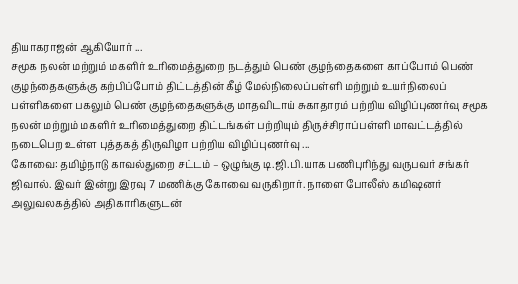தியாகராஜன் ஆகியோர் ...
சமூக நலன் மற்றும் மகளிர் உரிமைத்துறை நடத்தும் பெண் குழந்தைகளை காப்போம் பெண் குழந்தைகளுக்கு கற்பிப்போம் திட்டத்தின் கீழ் மேல்நிலைப்பள்ளி மற்றும் உயர்நிலைப் பள்ளிகளை பகலும் பெண் குழந்தைகளுக்கு மாதவிடாய் சுகாதாரம் பற்றிய விழிப்புணர்வு சமூக நலன் மற்றும் மகளிர் உரிமைத்துறை திட்டங்கள் பற்றியும் திருச்சிராப்பள்ளி மாவட்டத்தில் நடைபெற உள்ள புத்தகத் திருவிழா பற்றிய விழிப்புணர்வு ...
கோவை: தமிழ்நாடு காவல்துறை சட்டம் – ஒழுங்கு டி.ஜி.பி.யாக பணிபுரிந்து வருபவர் சங்கர் ஜிவால். இவர் இன்று இரவு 7 மணிக்கு கோவை வருகிறார். நாளை போலீஸ் கமிஷனர் அலுவலகத்தில் அதிகாரிகளுடன்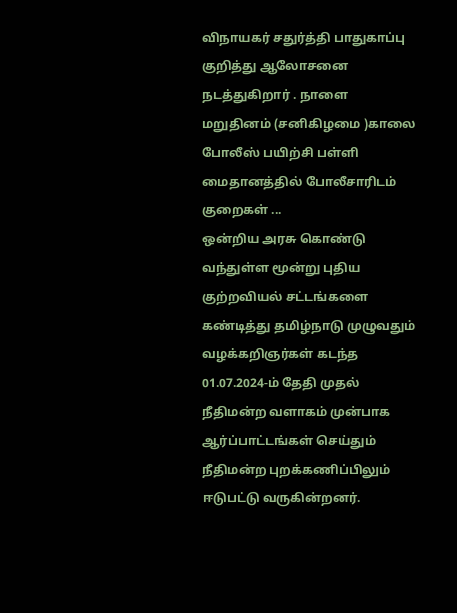விநாயகர் சதுர்த்தி பாதுகாப்பு குறித்து ஆலோசனை நடத்துகிறார் . நாளை மறுதினம் (சனிகிழமை )காலை போலீஸ் பயிற்சி பள்ளி மைதானத்தில் போலீசாரிடம் குறைகள் ...
ஒன்றிய அரசு கொண்டு வந்துள்ள மூன்று புதிய குற்றவியல் சட்டங்களை கண்டித்து தமிழ்நாடு முழுவதும் வழக்கறிஞர்கள் கடந்த 01.07.2024-ம் தேதி முதல் நீதிமன்ற வளாகம் முன்பாக ஆர்ப்பாட்டங்கள் செய்தும் நீதிமன்ற புறக்கணிப்பிலும் ஈடுபட்டு வருகின்றனர்.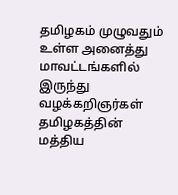தமிழகம் முழுவதும் உள்ள அனைத்து மாவட்டங்களில் இருந்து வழக்கறிஞர்கள் தமிழகத்தின் மத்திய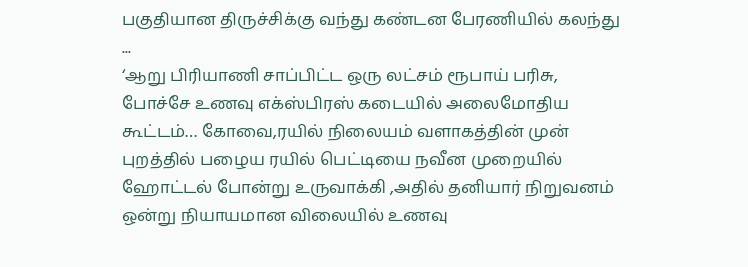பகுதியான திருச்சிக்கு வந்து கண்டன பேரணியில் கலந்து ...
‘ஆறு பிரியாணி சாப்பிட்ட ஒரு லட்சம் ரூபாய் பரிசு, போச்சே உணவு எக்ஸ்பிரஸ் கடையில் அலைமோதிய கூட்டம்… கோவை,ரயில் நிலையம் வளாகத்தின் முன் புறத்தில் பழைய ரயில் பெட்டியை நவீன முறையில் ஹோட்டல் போன்று உருவாக்கி ,அதில் தனியார் நிறுவனம் ஒன்று நியாயமான விலையில் உணவு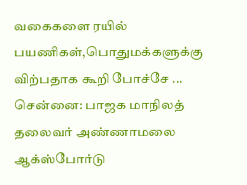வகைகளை ரயில் பயணிகள்,பொதுமக்களுக்கு விற்பதாக கூறி போச்சே ...
சென்னை: பாஜக மாநிலத் தலைவர் அண்ணாமலை ஆக்ஸ்போர்டு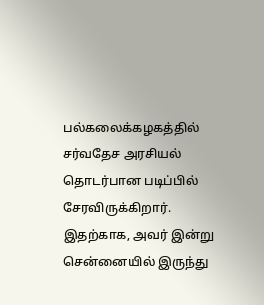பல்கலைக்கழகத்தில் சர்வதேச அரசியல் தொடர்பான படிப்பில் சேரவிருக்கிறார். இதற்காக, அவர் இன்று சென்னையில் இருந்து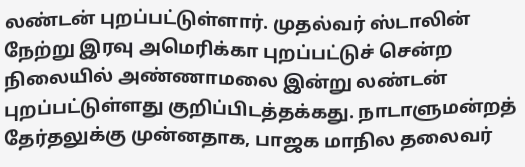லண்டன் புறப்பட்டுள்ளார். முதல்வர் ஸ்டாலின் நேற்று இரவு அமெரிக்கா புறப்பட்டுச் சென்ற நிலையில் அண்ணாமலை இன்று லண்டன் புறப்பட்டுள்ளது குறிப்பிடத்தக்கது. நாடாளுமன்றத் தேர்தலுக்கு முன்னதாக, பாஜக மாநில தலைவர்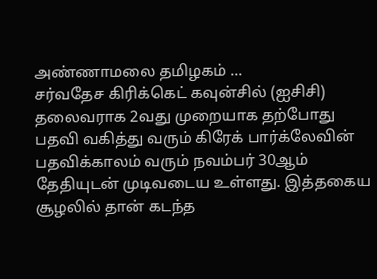அண்ணாமலை தமிழகம் ...
சர்வதேச கிரிக்கெட் கவுன்சில் (ஐசிசி) தலைவராக 2வது முறையாக தற்போது பதவி வகித்து வரும் கிரேக் பார்க்லேவின் பதவிக்காலம் வரும் நவம்பர் 30ஆம் தேதியுடன் முடிவடைய உள்ளது. இத்தகைய சூழலில் தான் கடந்த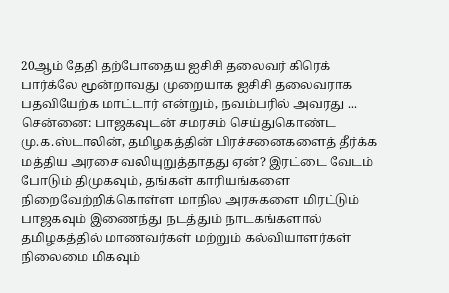20ஆம் தேதி தற்போதைய ஐசிசி தலைவர் கிரெக் பார்க்லே மூன்றாவது முறையாக ஐசிசி தலைவராக பதவியேற்க மாட்டார் என்றும், நவம்பரில் அவரது ...
சென்னை: பாஜகவுடன் சமரசம் செய்துகொண்ட மு.க.ஸ்டாலின், தமிழகத்தின் பிரச்சனைகளைத் தீர்க்க மத்திய அரசை வலியுறுத்தாதது ஏன்? இரட்டை வேடம் போடும் திமுகவும், தங்கள் காரியங்களை நிறைவேற்றிக்கொள்ள மாநில அரசுகளை மிரட்டும் பாஜகவும் இணைந்து நடத்தும் நாடகங்களால் தமிழகத்தில் மாணவர்கள் மற்றும் கல்வியாளர்கள் நிலைமை மிகவும்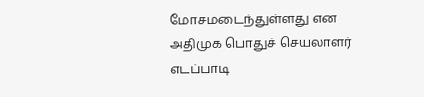மோசமடைந்துள்ளது என அதிமுக பொதுச் செயலாளர் எடப்பாடி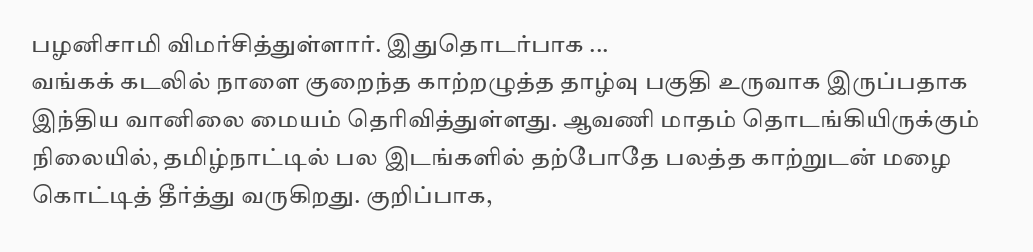பழனிசாமி விமர்சித்துள்ளார். இதுதொடர்பாக ...
வங்கக் கடலில் நாளை குறைந்த காற்றழுத்த தாழ்வு பகுதி உருவாக இருப்பதாக இந்திய வானிலை மையம் தெரிவித்துள்ளது. ஆவணி மாதம் தொடங்கியிருக்கும் நிலையில், தமிழ்நாட்டில் பல இடங்களில் தற்போதே பலத்த காற்றுடன் மழை கொட்டித் தீர்த்து வருகிறது. குறிப்பாக,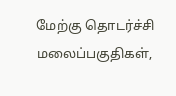மேற்கு தொடர்ச்சி மலைப்பகுதிகள்,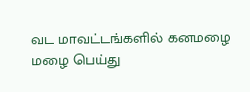வட மாவட்டங்களில் கனமழை மழை பெய்து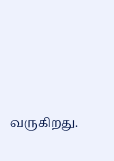வருகிறது.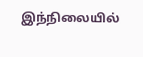இந்நிலையில்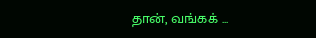தான், வங்கக் ...